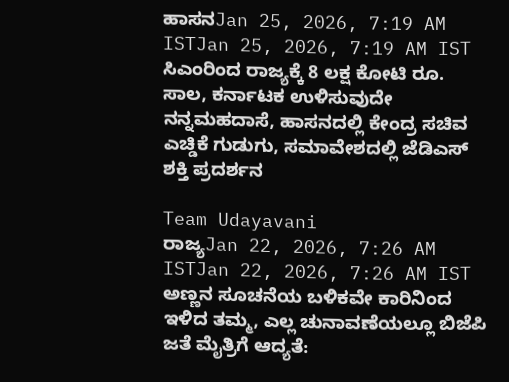ಹಾಸನJan 25, 2026, 7:19 AM ISTJan 25, 2026, 7:19 AM IST
ಸಿಎಂರಿಂದ ರಾಜ್ಯಕ್ಕೆ 8 ಲಕ್ಷ ಕೋಟಿ ರೂ. ಸಾಲ, ಕರ್ನಾಟಕ ಉಳಿಸುವುದೇ ನನ್ನಮಹದಾಸೆ, ಹಾಸನದಲ್ಲಿ ಕೇಂದ್ರ ಸಚಿವ ಎಚ್ಡಿಕೆ ಗುಡುಗು, ಸಮಾವೇಶದಲ್ಲಿ ಜೆಡಿಎಸ್ ಶಕ್ತಿ ಪ್ರದರ್ಶನ

Team Udayavani
ರಾಜ್ಯJan 22, 2026, 7:26 AM ISTJan 22, 2026, 7:26 AM IST
ಅಣ್ಣನ ಸೂಚನೆಯ ಬಳಿಕವೇ ಕಾರಿನಿಂದ ಇಳಿದ ತಮ್ಮ, ಎಲ್ಲ ಚುನಾವಣೆಯಲ್ಲೂ ಬಿಜೆಪಿ ಜತೆ ಮೈತ್ರಿಗೆ ಆದ್ಯತೆ: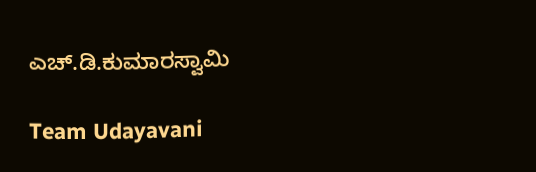ಎಚ್.ಡಿ.ಕುಮಾರಸ್ವಾಮಿ

Team Udayavani